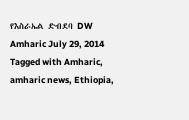የእስራኤል ድብደባ DW Amharic July 29, 2014 Tagged with Amharic, amharic news, Ethiopia,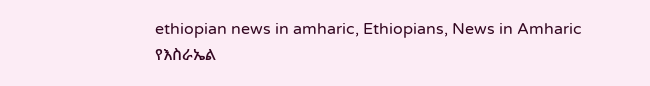ethiopian news in amharic, Ethiopians, News in Amharic የእስራኤል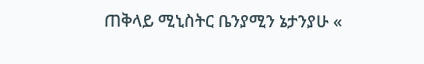ጠቅላይ ሚኒስትር ቤንያሚን ኔታንያሁ «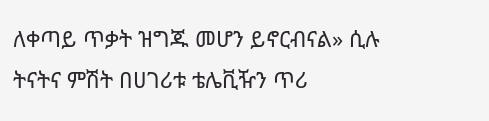ለቀጣይ ጥቃት ዝግጁ መሆን ይኖርብናል» ሲሉ ትናትና ምሽት በሀገሪቱ ቴሌቪዥን ጥሪ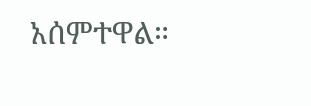አሰምተዋል።